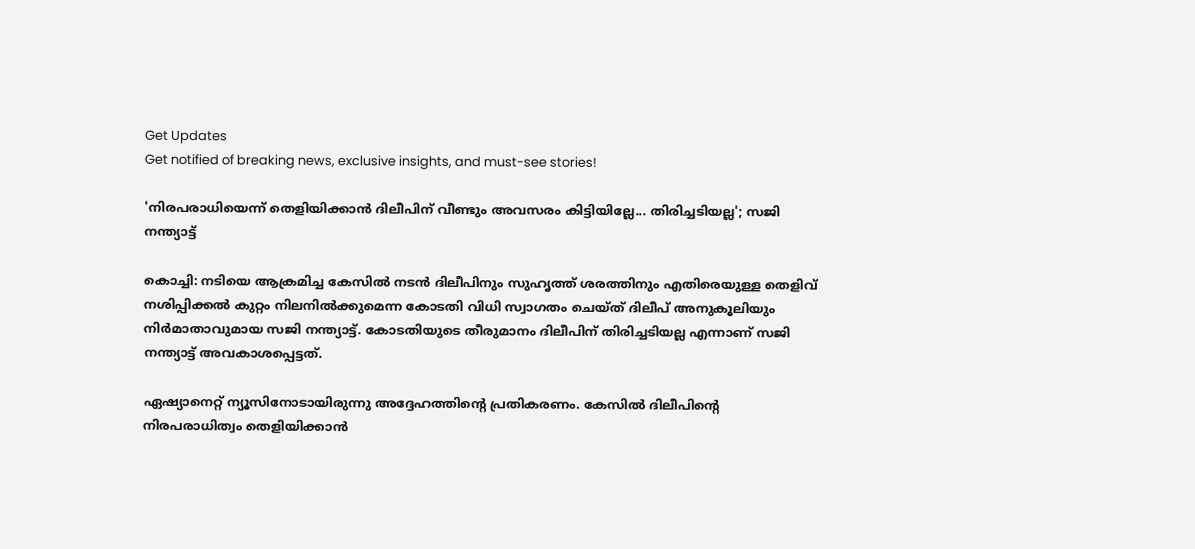Get Updates
Get notified of breaking news, exclusive insights, and must-see stories!

'നിരപരാധിയെന്ന് തെളിയിക്കാന്‍ ദിലീപിന് വീണ്ടും അവസരം കിട്ടിയില്ലേ... തിരിച്ചടിയല്ല'; സജി നന്ത്യാട്ട്

കൊച്ചി: നടിയെ ആക്രമിച്ച കേസില്‍ നടന്‍ ദിലീപിനും സുഹൃത്ത് ശരത്തിനും എതിരെയുള്ള തെളിവ് നശിപ്പിക്കല്‍ കുറ്റം നിലനില്‍ക്കുമെന്ന കോടതി വിധി സ്വാഗതം ചെയ്ത് ദിലീപ് അനുകൂലിയും നിര്‍മാതാവുമായ സജി നന്ത്യാട്ട്. കോടതിയുടെ തീരുമാനം ദിലീപിന് തിരിച്ചടിയല്ല എന്നാണ് സജി നന്ത്യാട്ട് അവകാശപ്പെട്ടത്.

ഏഷ്യാനെറ്റ് ന്യൂസിനോടായിരുന്നു അദ്ദേഹത്തിന്റെ പ്രതികരണം. കേസില്‍ ദിലീപിന്റെ നിരപരാധിത്വം തെളിയിക്കാന്‍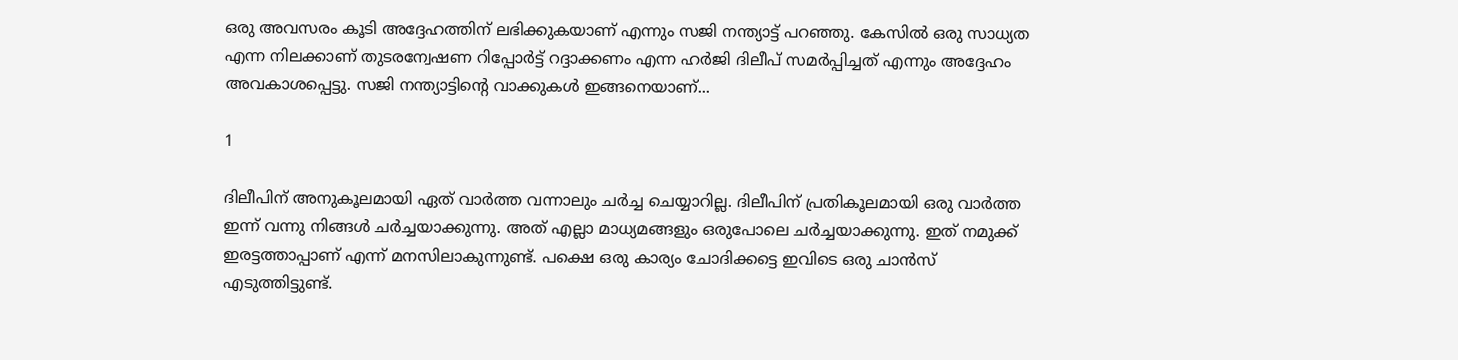ഒരു അവസരം കൂടി അദ്ദേഹത്തിന് ലഭിക്കുകയാണ് എന്നും സജി നന്ത്യാട്ട് പറഞ്ഞു. കേസില്‍ ഒരു സാധ്യത എന്ന നിലക്കാണ് തുടരന്വേഷണ റിപ്പോര്‍ട്ട് റദ്ദാക്കണം എന്ന ഹര്‍ജി ദിലീപ് സമര്‍പ്പിച്ചത് എന്നും അദ്ദേഹം അവകാശപ്പെട്ടു. സജി നന്ത്യാട്ടിന്റെ വാക്കുകള്‍ ഇങ്ങനെയാണ്...

1

ദിലീപിന് അനുകൂലമായി ഏത് വാര്‍ത്ത വന്നാലും ചര്‍ച്ച ചെയ്യാറില്ല. ദിലീപിന് പ്രതികൂലമായി ഒരു വാര്‍ത്ത ഇന്ന് വന്നു നിങ്ങള്‍ ചര്‍ച്ചയാക്കുന്നു. അത് എല്ലാ മാധ്യമങ്ങളും ഒരുപോലെ ചര്‍ച്ചയാക്കുന്നു. ഇത് നമുക്ക് ഇരട്ടത്താപ്പാണ് എന്ന് മനസിലാകുന്നുണ്ട്. പക്ഷെ ഒരു കാര്യം ചോദിക്കട്ടെ ഇവിടെ ഒരു ചാന്‍സ് എടുത്തിട്ടുണ്ട്.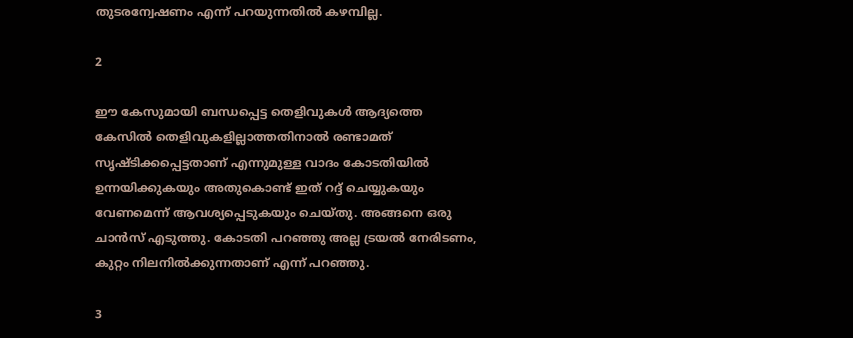തുടരന്വേഷണം എന്ന് പറയുന്നതില്‍ കഴമ്പില്ല.

2

ഈ കേസുമായി ബന്ധപ്പെട്ട തെളിവുകള്‍ ആദ്യത്തെ കേസില്‍ തെളിവുകളില്ലാത്തതിനാല്‍ രണ്ടാമത് സൃഷ്ടിക്കപ്പെട്ടതാണ് എന്നുമുള്ള വാദം കോടതിയില്‍ ഉന്നയിക്കുകയും അതുകൊണ്ട് ഇത് റദ്ദ് ചെയ്യുകയും വേണമെന്ന് ആവശ്യപ്പെടുകയും ചെയ്തു. അങ്ങനെ ഒരു ചാന്‍സ് എടുത്തു. കോടതി പറഞ്ഞു അല്ല ട്രയല്‍ നേരിടണം, കുറ്റം നിലനില്‍ക്കുന്നതാണ് എന്ന് പറഞ്ഞു.

3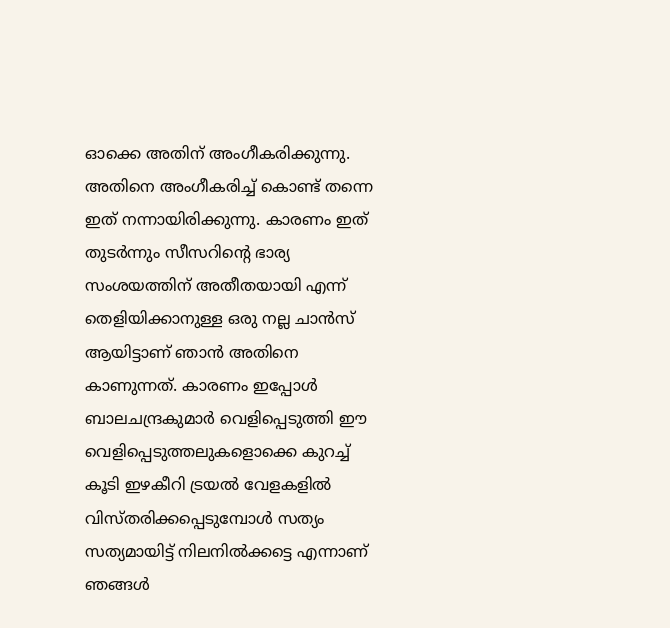ഓക്കെ അതിന് അംഗീകരിക്കുന്നു. അതിനെ അംഗീകരിച്ച് കൊണ്ട് തന്നെ ഇത് നന്നായിരിക്കുന്നു. കാരണം ഇത് തുടര്‍ന്നും സീസറിന്റെ ഭാര്യ സംശയത്തിന് അതീതയായി എന്ന് തെളിയിക്കാനുള്ള ഒരു നല്ല ചാന്‍സ് ആയിട്ടാണ് ഞാന്‍ അതിനെ കാണുന്നത്. കാരണം ഇപ്പോള്‍ ബാലചന്ദ്രകുമാര്‍ വെളിപ്പെടുത്തി ഈ വെളിപ്പെടുത്തലുകളൊക്കെ കുറച്ച് കൂടി ഇഴകീറി ട്രയല്‍ വേളകളില്‍ വിസ്തരിക്കപ്പെടുമ്പോള്‍ സത്യം സത്യമായിട്ട് നിലനില്‍ക്കട്ടെ എന്നാണ് ഞങ്ങള്‍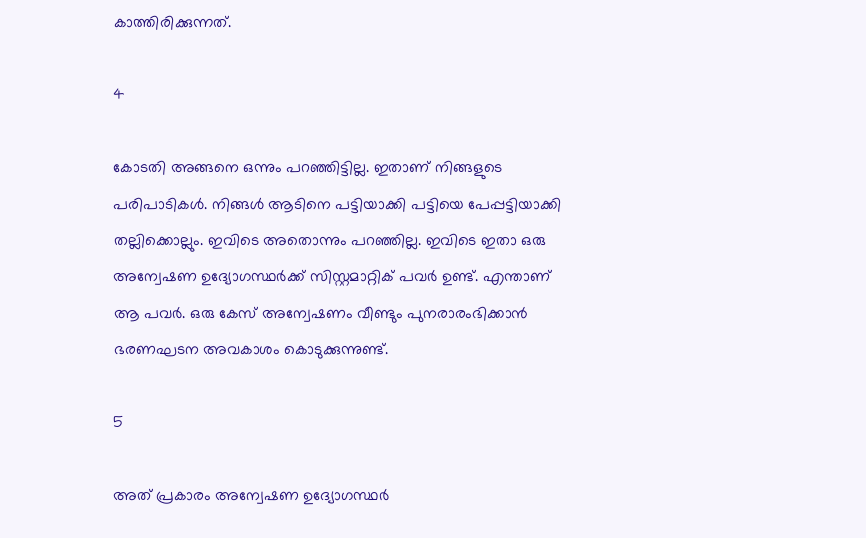കാത്തിരിക്കുന്നത്.

4

കോടതി അങ്ങനെ ഒന്നും പറഞ്ഞിട്ടില്ല. ഇതാണ് നിങ്ങളുടെ പരിപാടികള്‍. നിങ്ങള്‍ ആടിനെ പട്ടിയാക്കി പട്ടിയെ പേപ്പട്ടിയാക്കി തല്ലിക്കൊല്ലും. ഇവിടെ അതൊന്നും പറഞ്ഞില്ല. ഇവിടെ ഇതാ ഒരു അന്വേഷണ ഉദ്യോഗസ്ഥര്‍ക്ക് സിസ്റ്റമാറ്റിക് പവര്‍ ഉണ്ട്. എന്താണ് ആ പവര്‍. ഒരു കേസ് അന്വേഷണം വീണ്ടും പുനരാരംഭിക്കാന്‍ ഭരണഘടന അവകാശം കൊടുക്കുന്നുണ്ട്.

5

അത് പ്രകാരം അന്വേഷണ ഉദ്യോഗസ്ഥര്‍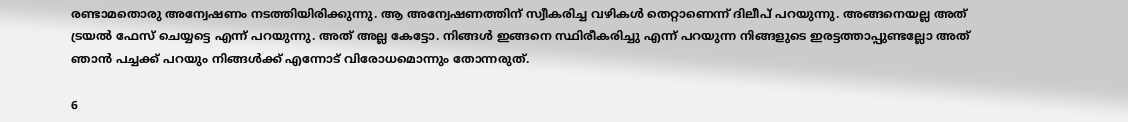രണ്ടാമതൊരു അന്വേഷണം നടത്തിയിരിക്കുന്നു. ആ അന്വേഷണത്തിന് സ്വീകരിച്ച വഴികള്‍ തെറ്റാണെന്ന് ദിലീപ് പറയുന്നു. അങ്ങനെയല്ല അത് ട്രയല്‍ ഫേസ് ചെയ്യട്ടെ എന്ന് പറയുന്നു. അത് അല്ല കേട്ടോ. നിങ്ങള്‍ ഇങ്ങനെ സ്ഥിരീകരിച്ചു എന്ന് പറയുന്ന നിങ്ങളുടെ ഇരട്ടത്താപ്പുണ്ടല്ലോ അത് ഞാന്‍ പച്ചക്ക് പറയും നിങ്ങള്‍ക്ക് എന്നോട് വിരോധമൊന്നും തോന്നരുത്.

6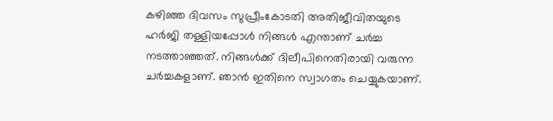കഴിഞ്ഞ ദിവസം സുപ്രീംകോടതി അതിജീവിതയുടെ ഹര്‍ജി തള്ളിയപ്പോള്‍ നിങ്ങള്‍ എന്താണ് ചര്‍ച്ച നടത്താഞ്ഞത്. നിങ്ങള്‍ക്ക് ദിലീപിനെതിരായി വരുന്ന ചര്‍ച്ചകളാണ്. ഞാന്‍ ഇതിനെ സ്വാഗതം ചെയ്യുകയാണ്.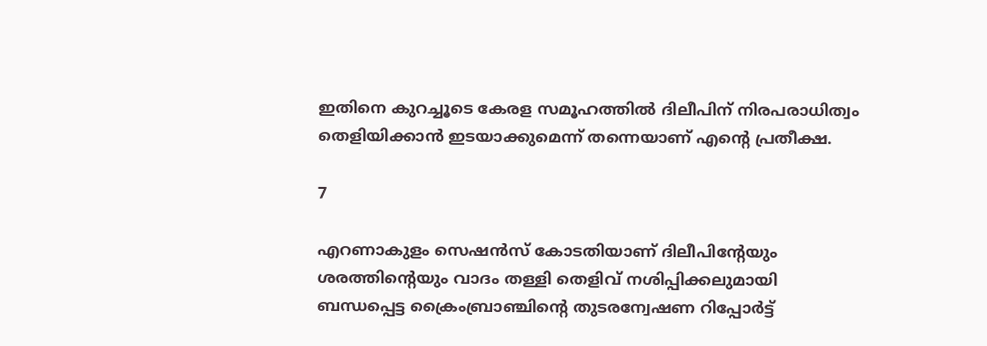ഇതിനെ കുറച്ചൂടെ കേരള സമൂഹത്തില്‍ ദിലീപിന് നിരപരാധിത്വം തെളിയിക്കാന്‍ ഇടയാക്കുമെന്ന് തന്നെയാണ് എന്റെ പ്രതീക്ഷ.

7

എറണാകുളം സെഷന്‍സ് കോടതിയാണ് ദിലീപിന്റേയും ശരത്തിന്റെയും വാദം തള്ളി തെളിവ് നശിപ്പിക്കലുമായി ബന്ധപ്പെട്ട ക്രൈംബ്രാഞ്ചിന്റെ തുടരന്വേഷണ റിപ്പോര്‍ട്ട്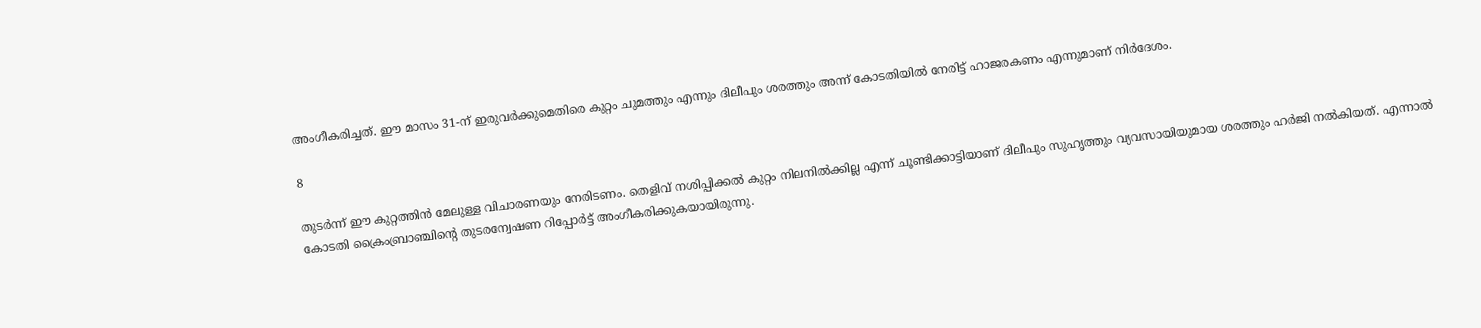അംഗീകരിച്ചത്. ഈ മാസം 31-ന് ഇരുവര്‍ക്കുമെതിരെ കുറ്റം ചുമത്തും എന്നും ദിലീപും ശരത്തും അന്ന് കോടതിയില്‍ നേരിട്ട് ഹാജരകണം എന്നുമാണ് നിര്‍ദേശം.

8

തുടര്‍ന്ന് ഈ കുറ്റത്തിന്‍ മേലുള്ള വിചാരണയും നേരിടണം. തെളിവ് നശിപ്പിക്കല്‍ കുറ്റം നിലനില്‍ക്കില്ല എന്ന് ചൂണ്ടിക്കാട്ടിയാണ് ദിലീപും സുഹൃത്തും വ്യവസായിയുമായ ശരത്തും ഹര്‍ജി നല്‍കിയത്. എന്നാല്‍ കോടതി ക്രൈംബ്രാഞ്ചിന്റെ തുടരന്വേഷണ റിപ്പോര്‍ട്ട് അംഗീകരിക്കുകയായിരുന്നു.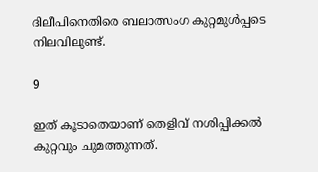ദിലീപിനെതിരെ ബലാത്സംഗ കുറ്റമുള്‍പ്പടെ നിലവിലുണ്ട്.

9

ഇത് കൂടാതെയാണ് തെളിവ് നശിപ്പിക്കല്‍ കുറ്റവും ചുമത്തുന്നത്.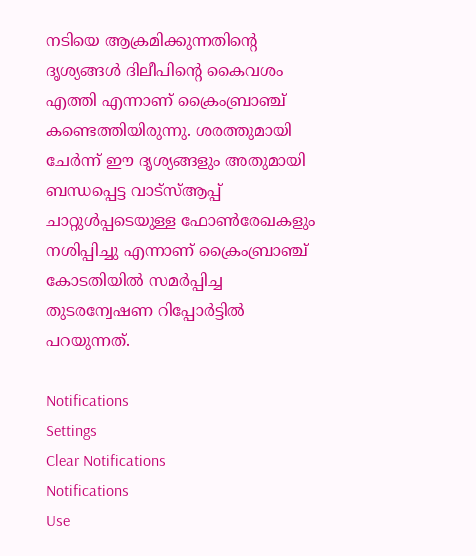നടിയെ ആക്രമിക്കുന്നതിന്റെ ദൃശ്യങ്ങള്‍ ദിലീപിന്റെ കൈവശം എത്തി എന്നാണ് ക്രൈംബ്രാഞ്ച് കണ്ടെത്തിയിരുന്നു. ശരത്തുമായി ചേര്‍ന്ന് ഈ ദൃശ്യങ്ങളും അതുമായി ബന്ധപ്പെട്ട വാട്സ്ആപ്പ് ചാറ്റുള്‍പ്പടെയുള്ള ഫോണ്‍രേഖകളും നശിപ്പിച്ചു എന്നാണ് ക്രൈംബ്രാഞ്ച് കോടതിയില്‍ സമര്‍പ്പിച്ച തുടരന്വേഷണ റിപ്പോര്‍ട്ടില്‍ പറയുന്നത്.

Notifications
Settings
Clear Notifications
Notifications
Use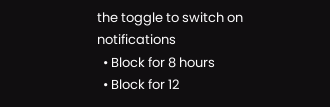the toggle to switch on notifications
  • Block for 8 hours
  • Block for 12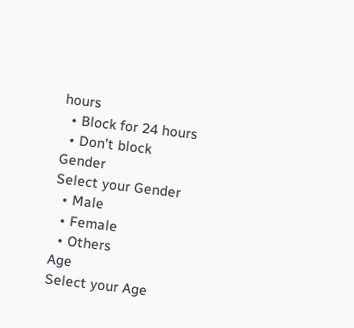hours
  • Block for 24 hours
  • Don't block
Gender
Select your Gender
  • Male
  • Female
  • Others
Age
Select your Age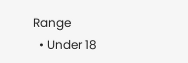Range
  • Under 18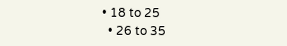• 18 to 25
  • 26 to 35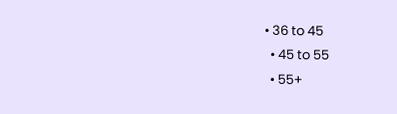• 36 to 45
  • 45 to 55
  • 55+